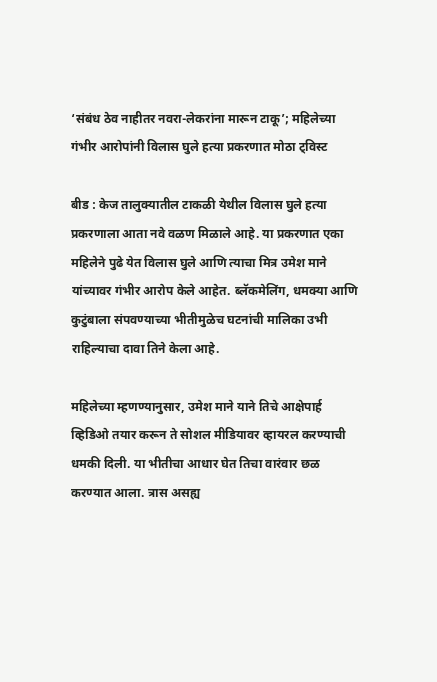‘संबंध ठेव नाहीतर नवरा-लेकरांना मारून टाकू’; महिलेच्या गंभीर आरोपांनी विलास घुले हत्या प्रकरणात मोठा ट्विस्ट

बीड : केज तालुक्यातील टाकळी येथील विलास घुले हत्या प्रकरणाला आता नवे वळण मिळाले आहे. या प्रकरणात एका महिलेने पुढे येत विलास घुले आणि त्याचा मित्र उमेश माने यांच्यावर गंभीर आरोप केले आहेत. ब्लॅकमेलिंग, धमक्या आणि कुटुंबाला संपवण्याच्या भीतीमुळेच घटनांची मालिका उभी राहिल्याचा दावा तिने केला आहे.

महिलेच्या म्हणण्यानुसार, उमेश माने याने तिचे आक्षेपार्ह व्हिडिओ तयार करून ते सोशल मीडियावर व्हायरल करण्याची धमकी दिली. या भीतीचा आधार घेत तिचा वारंवार छळ करण्यात आला. त्रास असह्य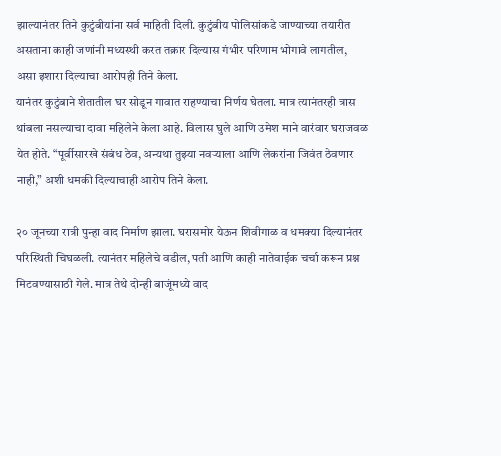झाल्यानंतर तिने कुटुंबीयांना सर्व माहिती दिली. कुटुंबीय पोलिसांकडे जाण्याच्या तयारीत असताना काही जणांनी मध्यस्थी करत तक्रार दिल्यास गंभीर परिणाम भोगावे लागतील, असा इशारा दिल्याचा आरोपही तिने केला.
यानंतर कुटुंबाने शेतातील घर सोडून गावात राहण्याचा निर्णय घेतला. मात्र त्यानंतरही त्रास थांबला नसल्याचा दावा महिलेने केला आहे. विलास घुले आणि उमेश माने वारंवार घराजवळ येत होते. “पूर्वीसारखे संबंध ठेव, अन्यथा तुझ्या नवऱ्याला आणि लेकरांना जिवंत ठेवणार नाही,” अशी धमकी दिल्याचाही आरोप तिने केला.

२० जूनच्या रात्री पुन्हा वाद निर्माण झाला. घरासमोर येऊन शिवीगाळ व धमक्या दिल्यानंतर परिस्थिती चिघळली. त्यानंतर महिलेचे वडील, पती आणि काही नातेवाईक चर्चा करून प्रश्न मिटवण्यासाठी गेले. मात्र तेथे दोन्ही बाजूंमध्ये वाद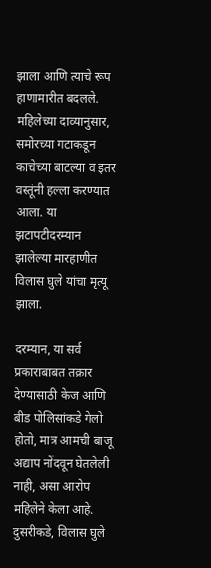झाला आणि त्याचे रूप हाणामारीत बदलले. महिलेच्या दाव्यानुसार, समोरच्या गटाकडून काचेच्या बाटल्या व इतर वस्तूंनी हल्ला करण्यात आला. या झटापटीदरम्यान झालेल्या मारहाणीत विलास घुले यांचा मृत्यू झाला.

दरम्यान, या सर्व प्रकाराबाबत तक्रार देण्यासाठी केज आणि बीड पोलिसांकडे गेलो होतो, मात्र आमची बाजू अद्याप नोंदवून घेतलेली नाही, असा आरोप महिलेने केला आहे. दुसरीकडे, विलास घुले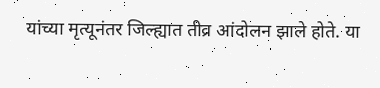यांच्या मृत्यूनंतर जिल्ह्यात तीव्र आंदोलन झाले होते. या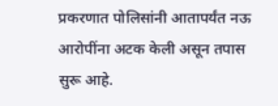प्रकरणात पोलिसांनी आतापर्यंत नऊ आरोपींना अटक केली असून तपास सुरू आहे.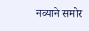नव्याने समोर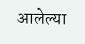आलेल्या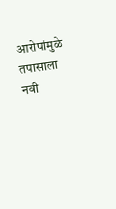आरोपांमुळे तपासाला नवी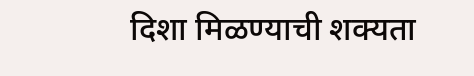दिशा मिळण्याची शक्यता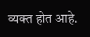व्यक्त होत आहे.